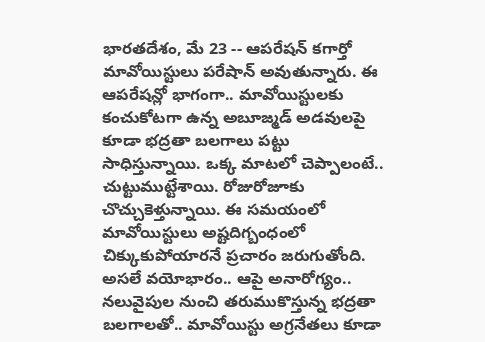భారతదేశం, మే 23 -- ఆపరేషన్ కగార్తో మావోయిస్టులు పరేషాన్ అవుతున్నారు. ఈ ఆపరేషన్లో భాగంగా.. మావోయిస్టులకు కంచుకోటగా ఉన్న అబూజ్మడ్ అడవులపై కూడా భద్రతా బలగాలు పట్టు సాధిస్తున్నాయి. ఒక్క మాటలో చెప్పాలంటే.. చుట్టుముట్టేశాయి. రోజురోజూకు చొచ్చుకెళ్తున్నాయి. ఈ సమయంలో మావోయిస్టులు అష్టదిగ్బంధంలో చిక్కుకుపోయారనే ప్రచారం జరుగుతోంది.
అసలే వయోభారం.. ఆపై అనారోగ్యం.. నలువైపుల నుంచి తరుముకొస్తున్న భద్రతా బలగాలతో.. మావోయిస్టు అగ్రనేతలు కూడా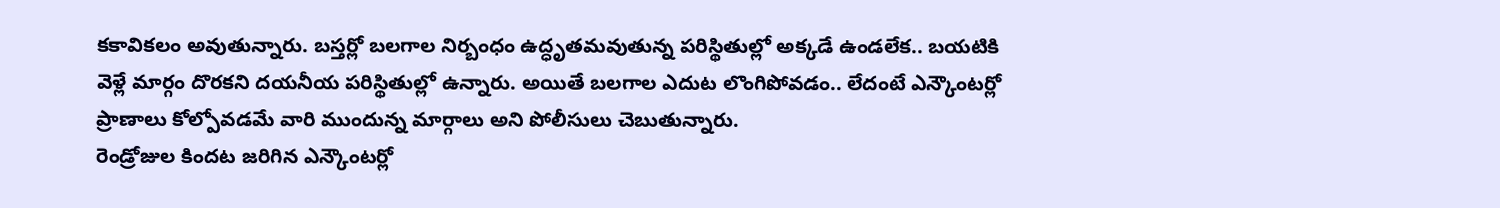కకావికలం అవుతున్నారు. బస్తర్లో బలగాల నిర్బంధం ఉద్ధృతమవుతున్న పరిస్థితుల్లో అక్కడే ఉండలేక.. బయటికి వెళ్లే మార్గం దొరకని దయనీయ పరిస్థితుల్లో ఉన్నారు. అయితే బలగాల ఎదుట లొంగిపోవడం.. లేదంటే ఎన్కౌంటర్లో ప్రాణాలు కోల్పోవడమే వారి ముందున్న మార్గాలు అని పోలీసులు చెబుతున్నారు.
రెండ్రోజుల కిందట జరిగిన ఎన్కౌంటర్లో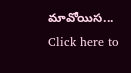మావోయిస...
Click here to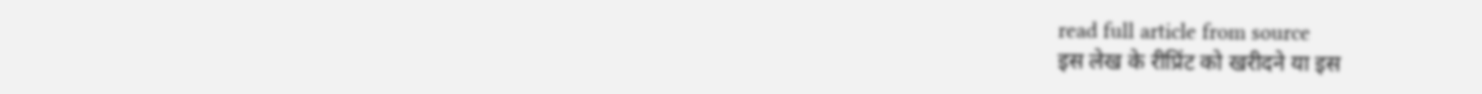read full article from source
इस लेख के रीप्रिंट को खरीदने या इस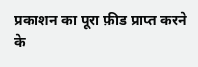प्रकाशन का पूरा फ़ीड प्राप्त करने के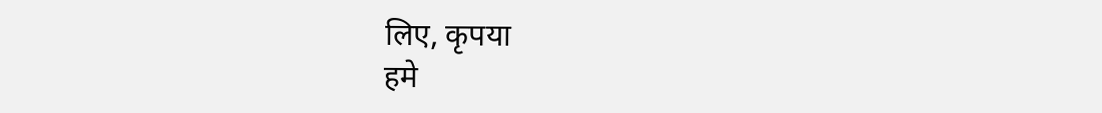लिए, कृपया
हमे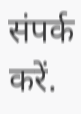संपर्क करें.